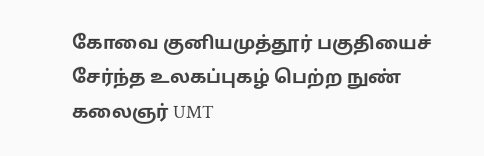கோவை குனியமுத்தூர் பகுதியைச் சேர்ந்த உலகப்புகழ் பெற்ற நுண் கலைஞர் UMT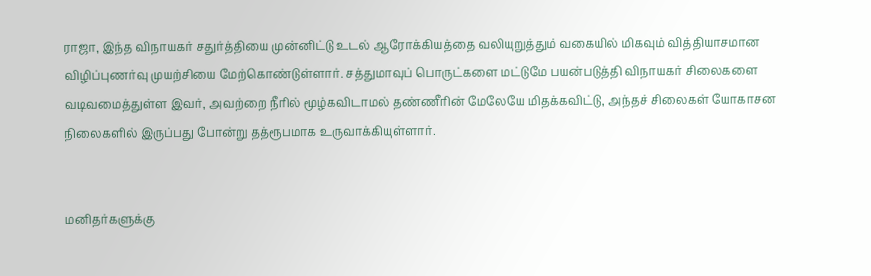ராஜா, இந்த விநாயகர் சதுர்த்தியை முன்னிட்டு உடல் ஆரோக்கியத்தை வலியுறுத்தும் வகையில் மிகவும் வித்தியாசமான விழிப்புணர்வு முயற்சியை மேற்கொண்டுள்ளார். சத்துமாவுப் பொருட்களை மட்டுமே பயன்படுத்தி விநாயகர் சிலைகளை வடிவமைத்துள்ள இவர், அவற்றை நீரில் மூழ்கவிடாமல் தண்ணீரின் மேலேயே மிதக்கவிட்டு, அந்தச் சிலைகள் யோகாசன நிலைகளில் இருப்பது போன்று தத்ரூபமாக உருவாக்கியுள்ளார்.


மனிதர்களுக்கு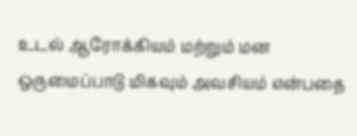உடல் ஆரோக்கியம் மற்றும் மன ஒருமைப்பாடு மிகவும் அவசியம் என்பதை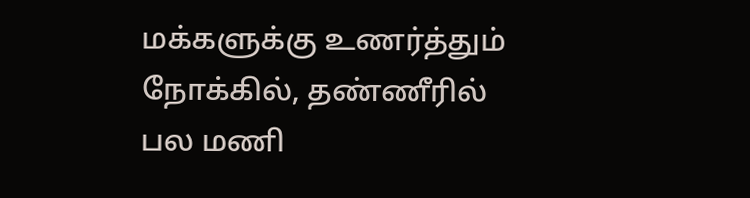மக்களுக்கு உணர்த்தும் நோக்கில், தண்ணீரில் பல மணி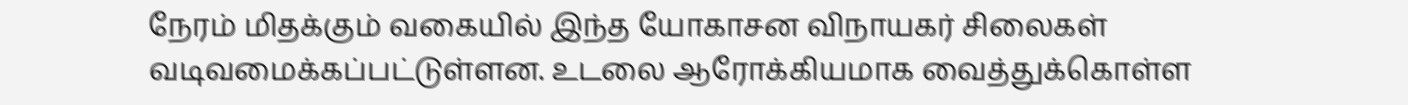நேரம் மிதக்கும் வகையில் இந்த யோகாசன விநாயகர் சிலைகள் வடிவமைக்கப்பட்டுள்ளன. உடலை ஆரோக்கியமாக வைத்துக்கொள்ள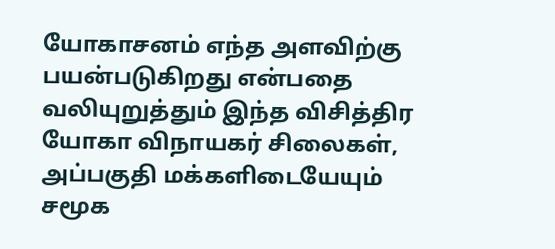யோகாசனம் எந்த அளவிற்கு பயன்படுகிறது என்பதை வலியுறுத்தும் இந்த விசித்திர யோகா விநாயகர் சிலைகள், அப்பகுதி மக்களிடையேயும் சமூக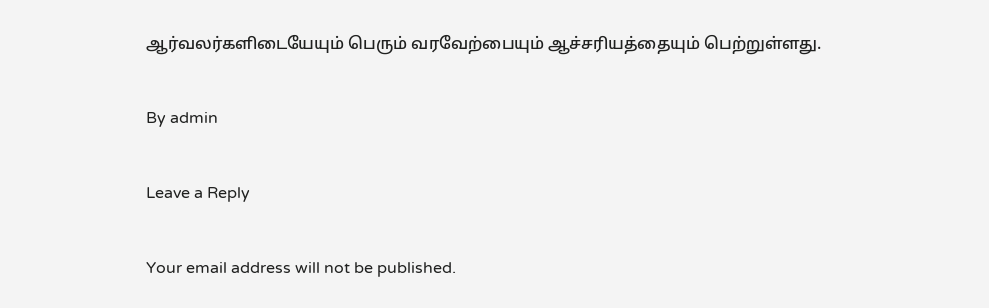ஆர்வலர்களிடையேயும் பெரும் வரவேற்பையும் ஆச்சரியத்தையும் பெற்றுள்ளது.

By admin

Leave a Reply

Your email address will not be published.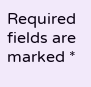Required fields are marked *